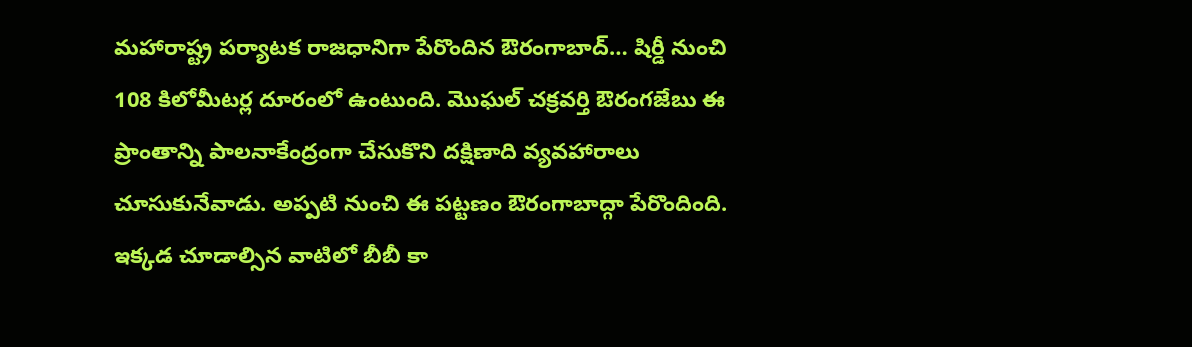మహారాష్ట్ర పర్యాటక రాజధానిగా పేరొందిన ఔరంగాబాద్… షిర్డీ నుంచి 108 కిలోమీటర్ల దూరంలో ఉంటుంది. మొఘల్ చక్రవర్తి ఔరంగజేబు ఈ ప్రాంతాన్ని పాలనాకేంద్రంగా చేసుకొని దక్షిణాది వ్యవహారాలు చూసుకునేవాడు. అప్పటి నుంచి ఈ పట్టణం ఔరంగాబాద్గా పేరొందింది. ఇక్కడ చూడాల్సిన వాటిలో బీబీ కా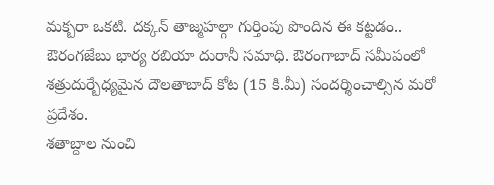మక్బరా ఒకటి. దక్కన్ తాజ్మహల్గా గుర్తింపు పొందిన ఈ కట్టడం.. ఔరంగజేబు భార్య రబియా దురానీ సమాధి. ఔరంగాబాద్ సమీపంలో శత్రుదుర్బేధ్యమైన దౌలతాబాద్ కోట (15 కి.మీ) సందర్శించాల్సిన మరో ప్రదేశం.
శతాబ్దాల నుంచి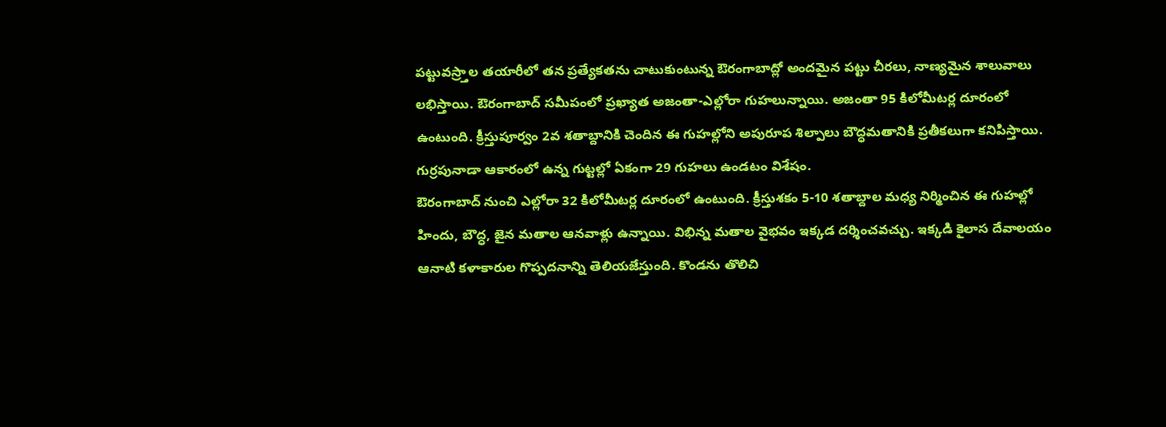పట్టువస్ర్తాల తయారీలో తన ప్రత్యేకతను చాటుకుంటున్న ఔరంగాబాద్లో అందమైన పట్టు చీరలు, నాణ్యమైన శాలువాలు లభిస్తాయి. ఔరంగాబాద్ సమీపంలో ప్రఖ్యాత అజంతా-ఎల్లోరా గుహలున్నాయి. అజంతా 95 కిలోమీటర్ల దూరంలో ఉంటుంది. క్రీస్తుపూర్వం 2వ శతాబ్దానికి చెందిన ఈ గుహల్లోని అపురూప శిల్పాలు బౌద్ధమతానికి ప్రతీకలుగా కనిపిస్తాయి. గుర్రపునాడా ఆకారంలో ఉన్న గుట్టల్లో ఏకంగా 29 గుహలు ఉండటం విశేషం.
ఔరంగాబాద్ నుంచి ఎల్లోరా 32 కిలోమీటర్ల దూరంలో ఉంటుంది. క్రీస్తుశకం 5-10 శతాబ్దాల మధ్య నిర్మించిన ఈ గుహల్లో హిందు, బౌద్ధ, జైన మతాల ఆనవాళ్లు ఉన్నాయి. విభిన్న మతాల వైభవం ఇక్కడ దర్శించవచ్చు. ఇక్కడి కైలాస దేవాలయం ఆనాటి కళాకారుల గొప్పదనాన్ని తెలియజేస్తుంది. కొండను తొలిచి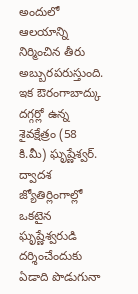అందులో ఆలయాన్ని నిర్మించిన తీరు అబ్బురపరుస్తుంది. ఇక ఔరంగాబాద్కు దగ్గర్లో ఉన్న శైవక్షేత్రం (58 కి.మీ) ఘృష్ణేశ్వర్. ద్వాదశ జ్యోతిర్లింగాల్లో ఒకటైన ఘృష్ణేశ్వరుడి దర్శించేందుకు ఏడాది పొడుగునా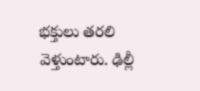భక్తులు తరలి వెళ్తుంటారు. ఢిల్లీ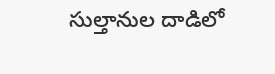సుల్తానుల దాడిలో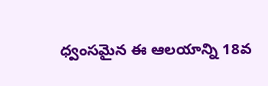ధ్వంసమైన ఈ ఆలయాన్ని 18వ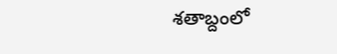శతాబ్దంలో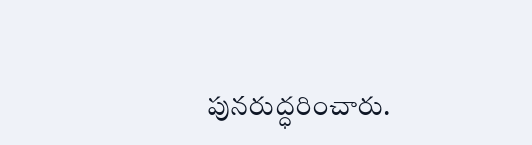పునరుద్ధరించారు.